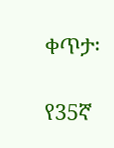ቀጥታ፡

የ35ኛ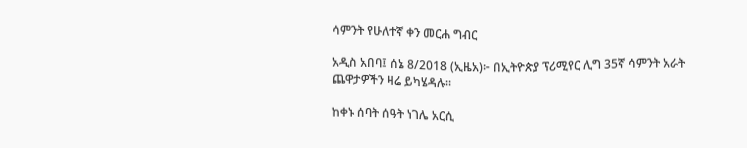ሳምንት የሁለተኛ ቀን መርሐ ግብር

አዲስ አበባ፤ ሰኔ 8/2018 (ኢዜአ)፦ በኢትዮጵያ ፕሪሚየር ሊግ 35ኛ ሳምንት አራት ጨዋታዎችን ዛሬ ይካሄዳሉ።

ከቀኑ ሰባት ሰዓት ነገሌ አርሲ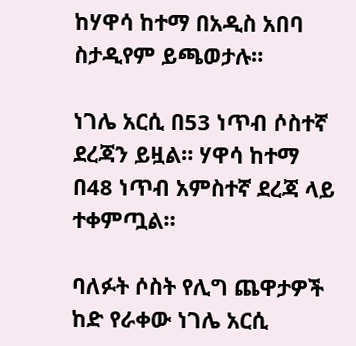ከሃዋሳ ከተማ በአዲስ አበባ ስታዲየም ይጫወታሉ።

ነገሌ አርሲ በ53 ነጥብ ሶስተኛ ደረጃን ይዟል። ሃዋሳ ከተማ በ48 ነጥብ አምስተኛ ደረጃ ላይ ተቀምጧል።

ባለፉት ሶስት የሊግ ጨዋታዎች ከድ የራቀው ነገሌ አርሲ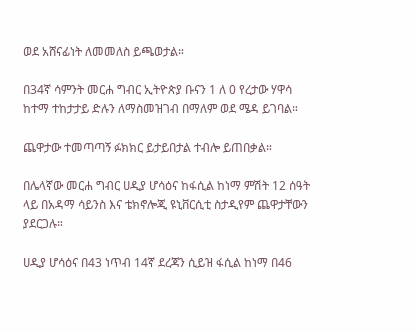ወደ አሸናፊነት ለመመለስ ይጫወታል።

በ34ኛ ሳምንት መርሐ ግብር ኢትዮጵያ ቡናን 1 ለ 0 የረታው ሃዋሳ ከተማ ተከታታይ ድሉን ለማስመዝገብ በማለም ወደ ሜዳ ይገባል።

ጨዋታው ተመጣጣኝ ፉክክር ይታይበታል ተብሎ ይጠበቃል።

በሌላኛው መርሐ ግብር ሀዲያ ሆሳዕና ከፋሲል ከነማ ምሽት 12 ሰዓት ላይ በአዳማ ሳይንስ እና ቴክኖሎጂ ዩኒቨርሲቲ ስታዲየም ጨዋታቸውን ያደርጋሉ።

ሀዲያ ሆሳዕና በ43 ነጥብ 14ኛ ደረጃን ሲይዝ ፋሲል ከነማ በ46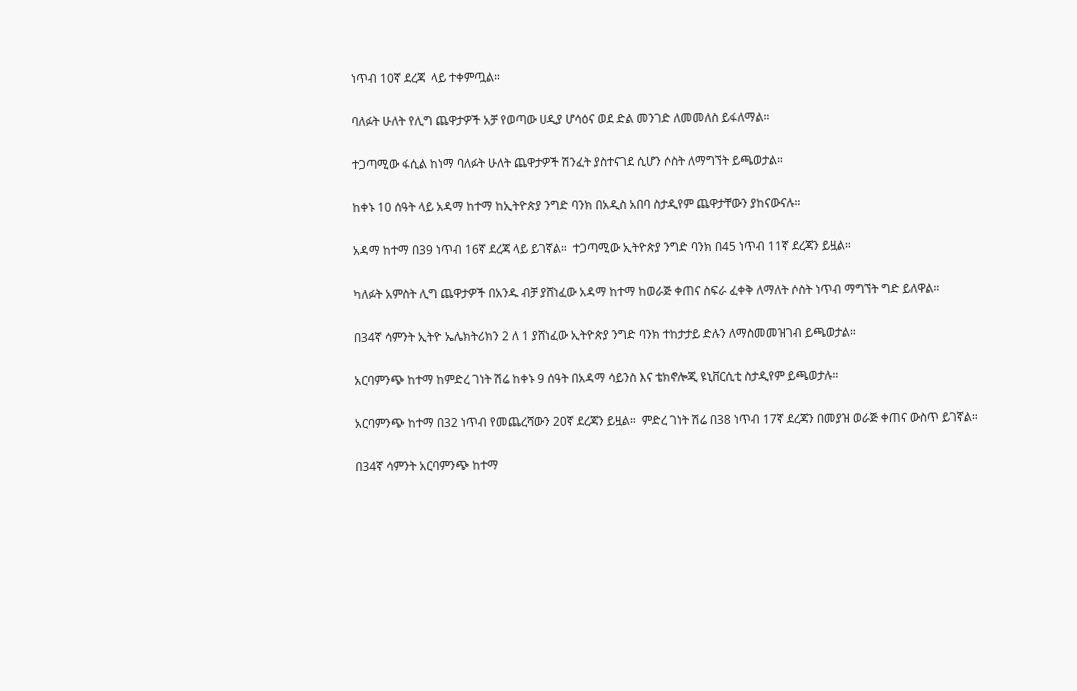ነጥብ 10ኛ ደረጃ  ላይ ተቀምጧል።

ባለፉት ሁለት የሊግ ጨዋታዎች አቻ የወጣው ሀዲያ ሆሳዕና ወደ ድል መንገድ ለመመለስ ይፋለማል።

ተጋጣሚው ፋሲል ከነማ ባለፉት ሁለት ጨዋታዎች ሽንፈት ያስተናገደ ሲሆን ሶስት ለማግኘት ይጫወታል።

ከቀኑ 10 ሰዓት ላይ አዳማ ከተማ ከኢትዮጵያ ንግድ ባንክ በአዲስ አበባ ስታዲየም ጨዋታቸውን ያከናውናሉ።

አዳማ ከተማ በ39 ነጥብ 16ኛ ደረጃ ላይ ይገኛል።  ተጋጣሚው ኢትዮጵያ ንግድ ባንክ በ45 ነጥብ 11ኛ ደረጃን ይዟል።

ካለፉት አምስት ሊግ ጨዋታዎች በአንዱ ብቻ ያሸነፈው አዳማ ከተማ ከወራጅ ቀጠና ስፍራ ፈቀቅ ለማለት ሶስት ነጥብ ማግኘት ግድ ይለዋል።

በ34ኛ ሳምንት ኢትዮ ኤሌክትሪክን 2 ለ 1 ያሸነፈው ኢትዮጵያ ንግድ ባንክ ተከታታይ ድሉን ለማስመመዝገብ ይጫወታል።

አርባምንጭ ከተማ ከምድረ ገነት ሽሬ ከቀኑ 9 ሰዓት በአዳማ ሳይንስ እና ቴክኖሎጂ ዩኒቨርሲቲ ስታዲየም ይጫወታሉ።

አርባምንጭ ከተማ በ32 ነጥብ የመጨረሻውን 20ኛ ደረጃን ይዟል።  ምድረ ገነት ሽሬ በ38 ነጥብ 17ኛ ደረጃን በመያዝ ወራጅ ቀጠና ውስጥ ይገኛል።

በ34ኛ ሳምንት አርባምንጭ ከተማ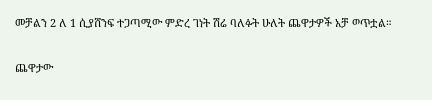መቻልን 2 ለ 1 ሲያሸንፍ ተጋጣሚው ምድረ ገነት ሽሬ ባለፉት ሁለት ጨዋታዎች አቻ ወጥቷል።

ጨዋታው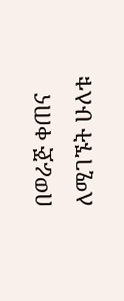በወራጅ ቀጠና ለሚገኙት ሁለቱ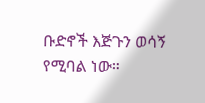ቡድኖች እጅጉን ወሳኝ የሚባል ነው።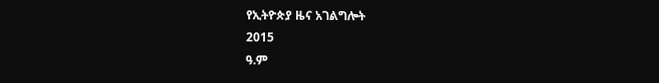የኢትዮጵያ ዜና አገልግሎት
2015
ዓ.ም